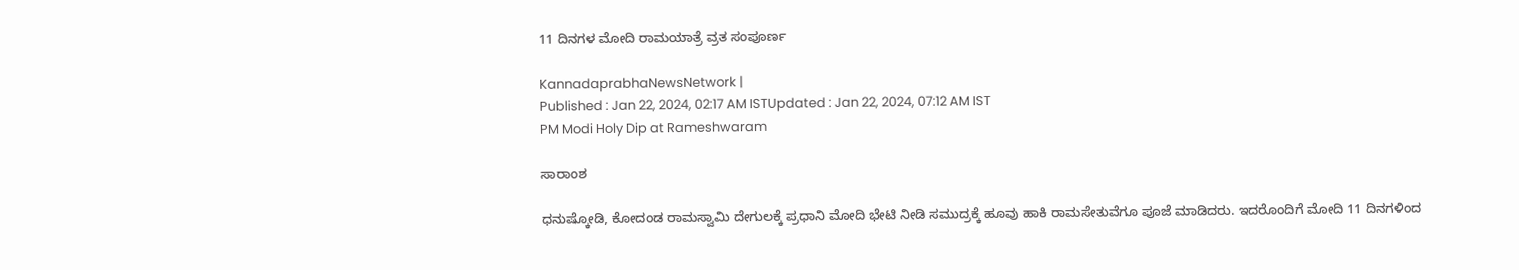11 ದಿನಗಳ ಮೋದಿ ರಾಮಯಾತ್ರೆ ವ್ರತ ಸಂಪೂರ್ಣ

KannadaprabhaNewsNetwork |
Published : Jan 22, 2024, 02:17 AM ISTUpdated : Jan 22, 2024, 07:12 AM IST
PM Modi Holy Dip at Rameshwaram

ಸಾರಾಂಶ

ಧನುಷ್ಕೋಡಿ, ಕೋದಂಡ ರಾಮಸ್ವಾಮಿ ದೇಗುಲಕ್ಕೆ ಪ್ರಧಾನಿ ಮೋದಿ ಭೇಟಿ ನೀಡಿ ಸಮುದ್ರಕ್ಕೆ ಹೂವು ಹಾಕಿ ರಾಮಸೇತುವೆಗೂ ಪೂಜೆ ಮಾಡಿದರು. ಇದರೊಂದಿಗೆ ಮೋದಿ 11 ದಿನಗಳಿಂದ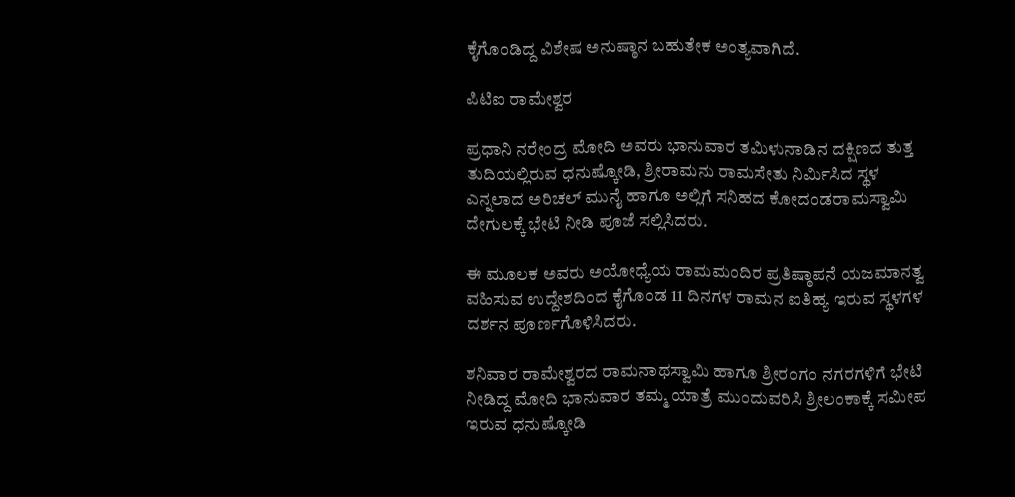ಕೈಗೊಂಡಿದ್ದ ವಿಶೇಷ ಅನುಷ್ಠಾನ ಬಹುತೇಕ ಅಂತ್ಯವಾಗಿದೆ.

ಪಿಟಿಐ ರಾಮೇಶ್ವರ

ಪ್ರಧಾನಿ ನರೇಂದ್ರ ಮೋದಿ ಅವರು ಭಾನುವಾರ ತಮಿಳುನಾಡಿನ ದಕ್ಷಿಣದ ತುತ್ತ ತುದಿಯಲ್ಲಿರುವ ಧನುಷ್ಕೋಡಿ, ಶ್ರೀರಾಮನು ರಾಮಸೇತು ನಿರ್ಮಿಸಿದ ಸ್ಥಳ ಎನ್ನಲಾದ ಅರಿಚಲ್ ಮುನೈ ಹಾಗೂ ಅಲ್ಲಿಗೆ ಸನಿಹದ ಕೋದಂಡರಾಮಸ್ವಾಮಿ ದೇಗುಲಕ್ಕೆ ಭೇಟಿ ನೀಡಿ ಪೂಜೆ ಸಲ್ಲಿಸಿದರು.

ಈ ಮೂಲಕ ಅವರು ಅಯೋಧ್ಯೆಯ ರಾಮಮಂದಿರ ಪ್ರತಿಷ್ಠಾಪನೆ ಯಜಮಾನತ್ವ ವಹಿಸುವ ಉದ್ದೇಶದಿಂದ ಕೈಗೊಂಡ 11 ದಿನಗಳ ರಾಮನ ಐತಿಹ್ಯ ಇರುವ ಸ್ಥಳಗಳ ದರ್ಶನ ಪೂರ್ಣಗೊಳಿಸಿದರು.

ಶನಿವಾರ ರಾಮೇಶ್ವರದ ರಾಮನಾಥಸ್ವಾಮಿ ಹಾಗೂ ಶ್ರೀರಂಗಂ ನಗರಗಳಿಗೆ ಭೇಟಿ ನೀಡಿದ್ದ ಮೋದಿ ಭಾನುವಾರ ತಮ್ಮ ಯಾತ್ರೆ ಮುಂದುವರಿಸಿ ಶ್ರೀಲಂಕಾಕ್ಕೆ ಸಮೀಪ ಇರುವ ಧನುಷ್ಕೋಡಿ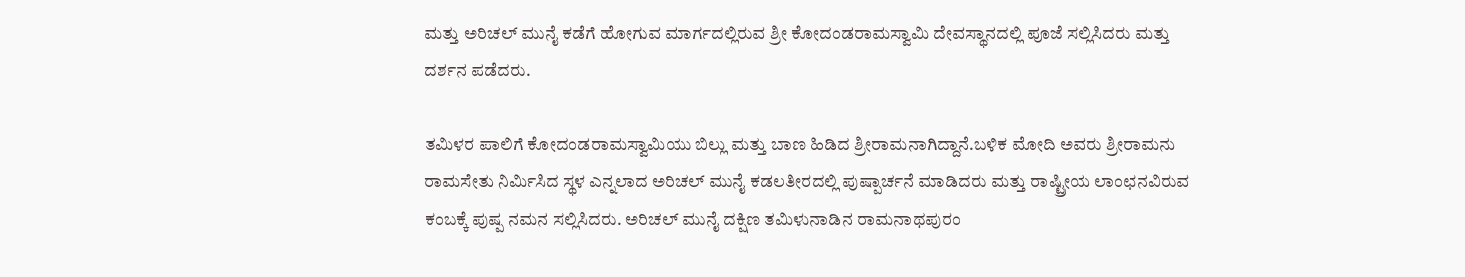ಮತ್ತು ಅರಿಚಲ್ ಮುನೈ ಕಡೆಗೆ ಹೋಗುವ ಮಾರ್ಗದಲ್ಲಿರುವ ಶ್ರೀ ಕೋದಂಡರಾಮಸ್ವಾಮಿ ದೇವಸ್ಥಾನದಲ್ಲಿ ಪೂಜೆ ಸಲ್ಲಿಸಿದರು ಮತ್ತು ದರ್ಶನ ಪಡೆದರು.

ತಮಿಳರ ಪಾಲಿಗೆ ಕೋದಂಡರಾಮಸ್ವಾಮಿಯು ಬಿಲ್ಲು ಮತ್ತು ಬಾಣ ಹಿಡಿದ ಶ್ರೀರಾಮನಾಗಿದ್ದಾನೆ.ಬಳಿಕ ಮೋದಿ ಅವರು ಶ್ರೀರಾಮನು ರಾಮಸೇತು ನಿರ್ಮಿಸಿದ ಸ್ಥಳ ಎನ್ನಲಾದ ಅರಿಚಲ್ ಮುನೈ ಕಡಲತೀರದಲ್ಲಿ ಪುಷ್ಪಾರ್ಚನೆ ಮಾಡಿದರು ಮತ್ತು ರಾಷ್ಟ್ರೀಯ ಲಾಂಛನವಿರುವ ಕಂಬಕ್ಕೆ ಪುಷ್ಪ ನಮನ ಸಲ್ಲಿಸಿದರು. ಅರಿಚಲ್ ಮುನೈ ದಕ್ಷಿಣ ತಮಿಳುನಾಡಿನ ರಾಮನಾಥಪುರಂ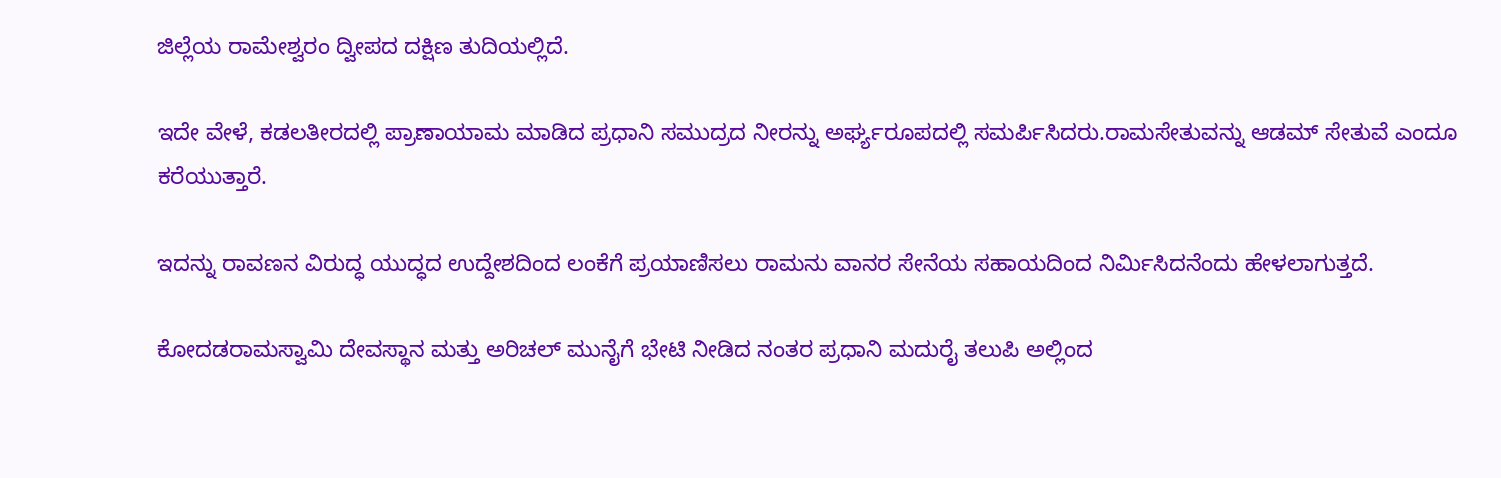ಜಿಲ್ಲೆಯ ರಾಮೇಶ್ವರಂ ದ್ವೀಪದ ದಕ್ಷಿಣ ತುದಿಯಲ್ಲಿದೆ.

ಇದೇ ವೇಳೆ, ಕಡಲತೀರದಲ್ಲಿ ಪ್ರಾಣಾಯಾಮ ಮಾಡಿದ ಪ್ರಧಾನಿ ಸಮುದ್ರದ ನೀರನ್ನು ಅರ್ಘ್ಯರೂಪದಲ್ಲಿ ಸಮರ್ಪಿಸಿದರು.ರಾಮಸೇತುವನ್ನು ಆಡಮ್ ಸೇತುವೆ ಎಂದೂ ಕರೆಯುತ್ತಾರೆ.

ಇದನ್ನು ರಾವಣನ ವಿರುದ್ಧ ಯುದ್ಧದ ಉದ್ದೇಶದಿಂದ ಲಂಕೆಗೆ ಪ್ರಯಾಣಿಸಲು ರಾಮನು ವಾನರ ಸೇನೆಯ ಸಹಾಯದಿಂದ ನಿರ್ಮಿಸಿದನೆಂದು ಹೇಳಲಾಗುತ್ತದೆ.

ಕೋದಡರಾಮಸ್ವಾಮಿ ದೇವಸ್ಥಾನ ಮತ್ತು ಅರಿಚಲ್ ಮುನೈಗೆ ಭೇಟಿ ನೀಡಿದ ನಂತರ ಪ್ರಧಾನಿ ಮದುರೈ ತಲುಪಿ ಅಲ್ಲಿಂದ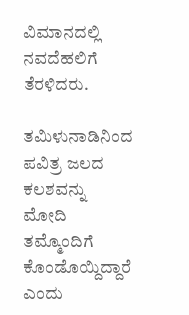ವಿಮಾನದಲ್ಲಿ ನವದೆಹಲಿಗೆ ತೆರಳಿದರು.

ತಮಿಳುನಾಡಿನಿಂದ ಪವಿತ್ರ ಜಲದ ಕಲಶವನ್ನು ಮೋದಿ ತಮ್ಮೊಂದಿಗೆ ಕೊಂಡೊಯ್ದಿದ್ದಾರೆ ಎಂದು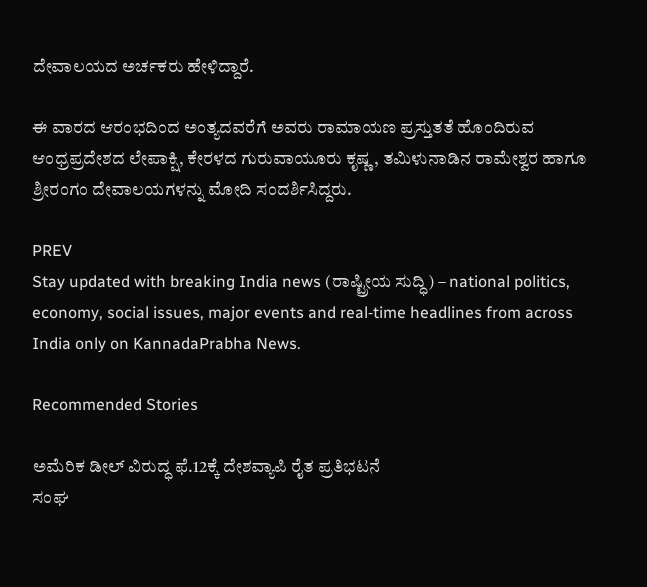ದೇವಾಲಯದ ಅರ್ಚಕರು ಹೇಳಿದ್ದಾರೆ.

ಈ ವಾರದ ಆರಂಭದಿಂದ ಅಂತ್ಯದವರೆಗೆ ಅವರು ರಾಮಾಯಣ ಪ್ರಸ್ತುತತೆ ಹೊಂದಿರುವ ಆಂಧ್ರಪ್ರದೇಶದ ಲೇಪಾಕ್ಷಿ, ಕೇರಳದ ಗುರುವಾಯೂರು ಕೃಷ್ಣ, ತಮಿಳುನಾಡಿನ ರಾಮೇಶ್ವರ ಹಾಗೂ ಶ್ರೀರಂಗಂ ದೇವಾಲಯಗಳನ್ನು ಮೋದಿ ಸಂದರ್ಶಿಸಿದ್ದರು.

PREV
Stay updated with breaking India news (ರಾಷ್ಟ್ರೀಯ ಸುದ್ಧಿ) – national politics, economy, social issues, major events and real‑time headlines from across India only on KannadaPrabha News.

Recommended Stories

ಅಮೆರಿಕ ಡೀಲ್‌ ವಿರುದ್ಧ ಫೆ.12ಕ್ಕೆ ದೇಶವ್ಯಾಪಿ ರೈತ ಪ್ರತಿಭಟನೆ
ಸಂಘ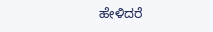ಹೇಳಿದರೆ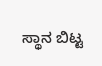ಸ್ಥಾನ ಬಿಟ್ಟ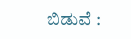ಬಿಡುವೆ :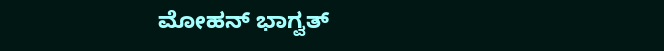ಮೋಹನ್‌ ಭಾಗ್ವತ್‌